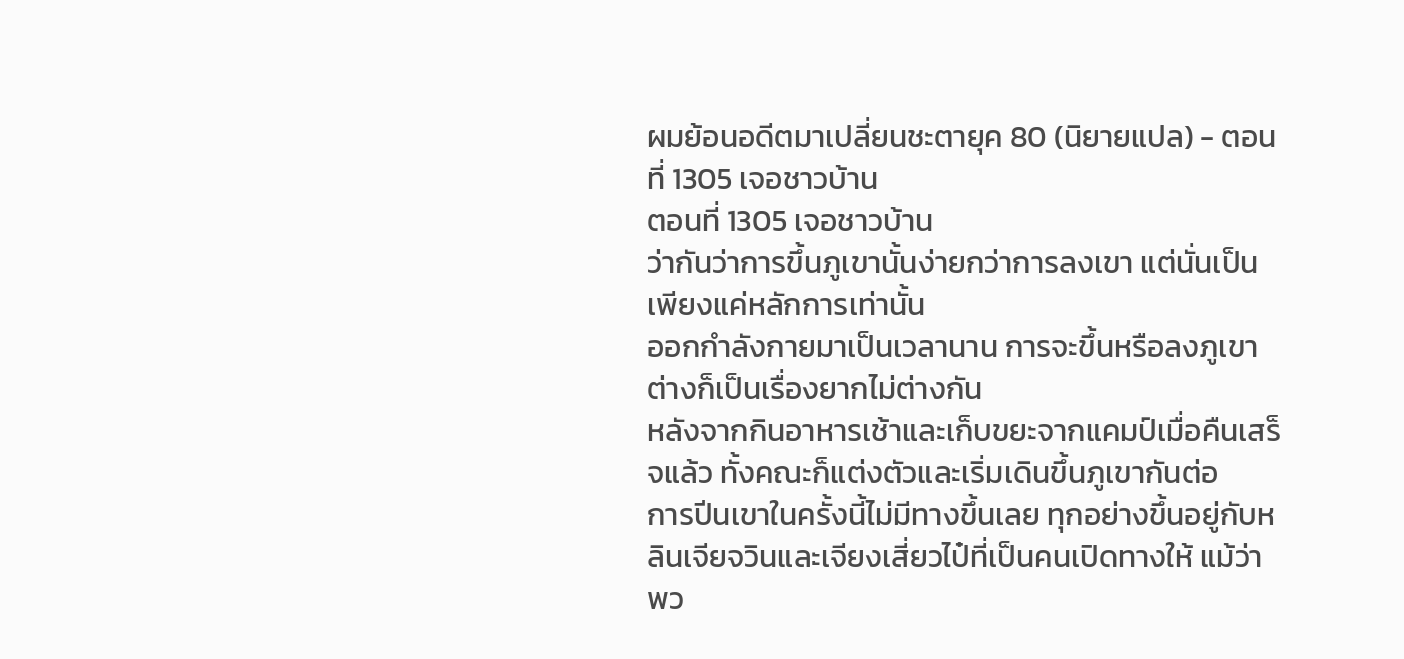ผมย้อนอดีตมาเปลี่ยนชะตายุค 80 (นิยายแปล) - ตอนที่ 1305 เจอชาวบ้าน
ตอนที่ 1305 เจอชาวบ้าน
ว่ากันว่าการขึ้นภูเขานั้นง่ายกว่าการลงเขา แต่นั่นเป็นเพียงแค่หลักการเท่านั้น
ออกกำลังกายมาเป็นเวลานาน การจะขึ้นหรือลงภูเขา ต่างก็เป็นเรื่องยากไม่ต่างกัน
หลังจากกินอาหารเช้าและเก็บขยะจากแคมป์เมื่อคืนเสร็จแล้ว ทั้งคณะก็แต่งตัวและเริ่มเดินขึ้นภูเขากันต่อ
การปีนเขาในครั้งนี้ไม่มีทางขึ้นเลย ทุกอย่างขึ้นอยู่กับหลินเจียจวินและเจียงเสี่ยวไป๋ที่เป็นคนเปิดทางให้ แม้ว่าพว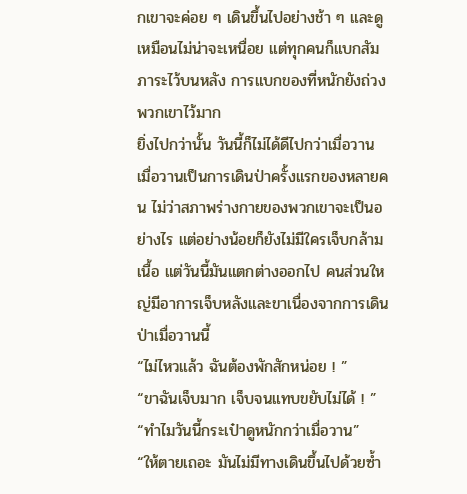กเขาจะค่อย ๆ เดินขึ้นไปอย่างช้า ๆ และดูเหมือนไม่น่าจะเหนื่อย แต่ทุกคนก็แบกสัมภาระไว้บนหลัง การแบกของที่หนักยังถ่วงพวกเขาไว้มาก
ยิ่งไปกว่านั้น วันนี้ก็ไม่ได้ดีไปกว่าเมื่อวาน
เมื่อวานเป็นการเดินป่าครั้งแรกของหลายคน ไม่ว่าสภาพร่างกายของพวกเขาจะเป็นอย่างไร แต่อย่างน้อยก็ยังไม่มีใครเจ็บกล้ามเนื้อ แต่วันนี้มันแตกต่างออกไป คนส่วนใหญ่มีอาการเจ็บหลังและขาเนื่องจากการเดินป่าเมื่อวานนี้
“ไม่ไหวแล้ว ฉันต้องพักสักหน่อย ! ”
“ขาฉันเจ็บมาก เจ็บจนแทบขยับไม่ได้ ! ”
“ทำไมวันนี้กระเป๋าดูหนักกว่าเมื่อวาน”
“ให้ตายเถอะ มันไม่มีทางเดินขึ้นไปด้วยซ้ำ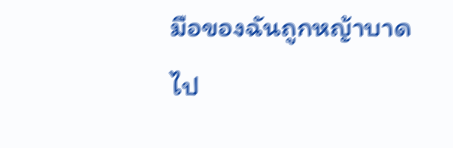มือของฉันถูกหญ้าบาดไป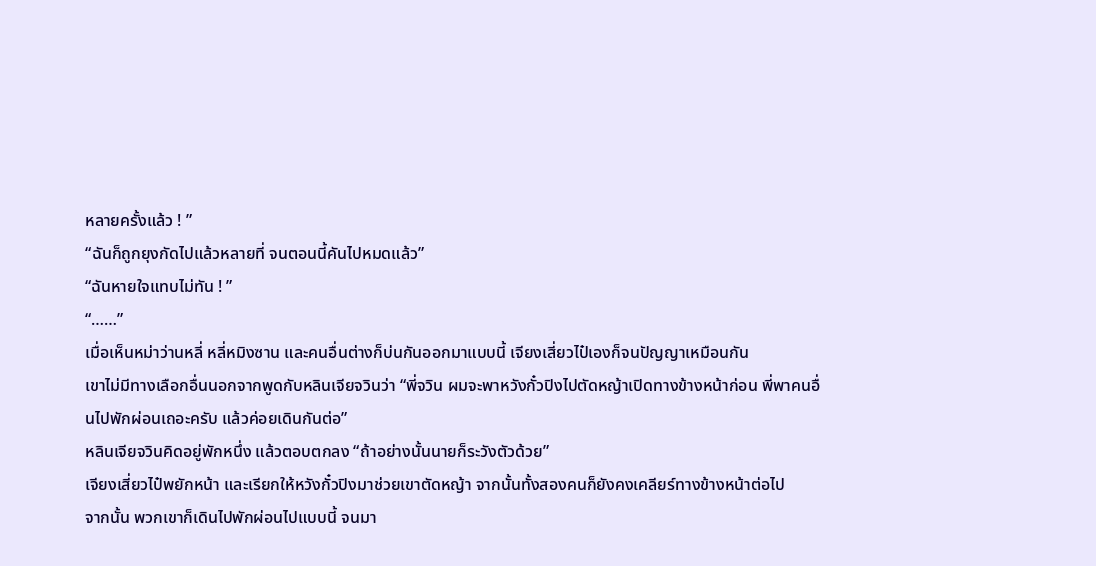หลายครั้งแล้ว ! ”
“ฉันก็ถูกยุงกัดไปแล้วหลายที่ จนตอนนี้คันไปหมดแล้ว”
“ฉันหายใจแทบไม่ทัน ! ”
“……”
เมื่อเห็นหม่าว่านหลี่ หลี่หมิงซาน และคนอื่นต่างก็บ่นกันออกมาแบบนี้ เจียงเสี่ยวไป๋เองก็จนปัญญาเหมือนกัน
เขาไม่มีทางเลือกอื่นนอกจากพูดกับหลินเจียจวินว่า “พี่จวิน ผมจะพาหวังกั๋วปิงไปตัดหญ้าเปิดทางข้างหน้าก่อน พี่พาคนอื่นไปพักผ่อนเถอะครับ แล้วค่อยเดินกันต่อ”
หลินเจียจวินคิดอยู่พักหนึ่ง แล้วตอบตกลง “ถ้าอย่างนั้นนายก็ระวังตัวด้วย”
เจียงเสี่ยวไป๋พยักหน้า และเรียกให้หวังกั๋วปิงมาช่วยเขาตัดหญ้า จากนั้นทั้งสองคนก็ยังคงเคลียร์ทางข้างหน้าต่อไป
จากนั้น พวกเขาก็เดินไปพักผ่อนไปแบบนี้ จนมา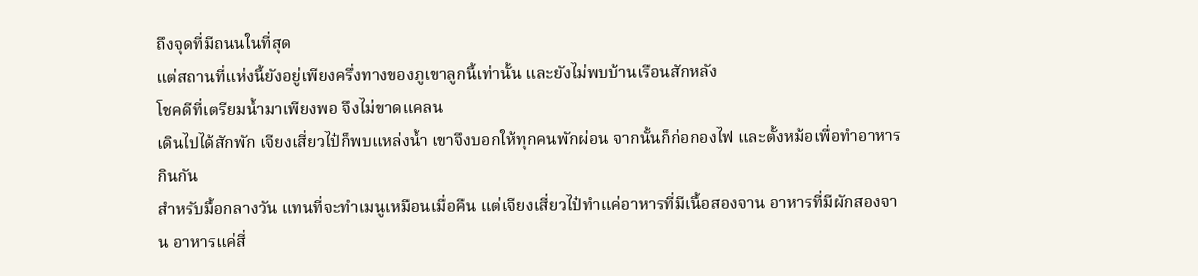ถึงจุดที่มีถนนในที่สุด
แต่สถานที่แห่งนี้ยังอยู่เพียงครึ่งทางของภูเขาลูกนี้เท่านั้น และยังไม่พบบ้านเรือนสักหลัง
โชคดีที่เตรียมน้ำมาเพียงพอ จึงไม่ขาดแคลน
เดินไปได้สักพัก เจียงเสี่ยวไป๋ก็พบแหล่งน้ำ เขาจึงบอกให้ทุกคนพักผ่อน จากนั้นก็ก่อกองไฟ และตั้งหม้อเพื่อทำอาหารกินกัน
สำหรับมื้อกลางวัน แทนที่จะทำเมนูเหมือนเมื่อคืน แต่เจียงเสี่ยวไป๋ทำแค่อาหารที่มีเนื้อสองจาน อาหารที่มีผักสองจาน อาหารแค่สี่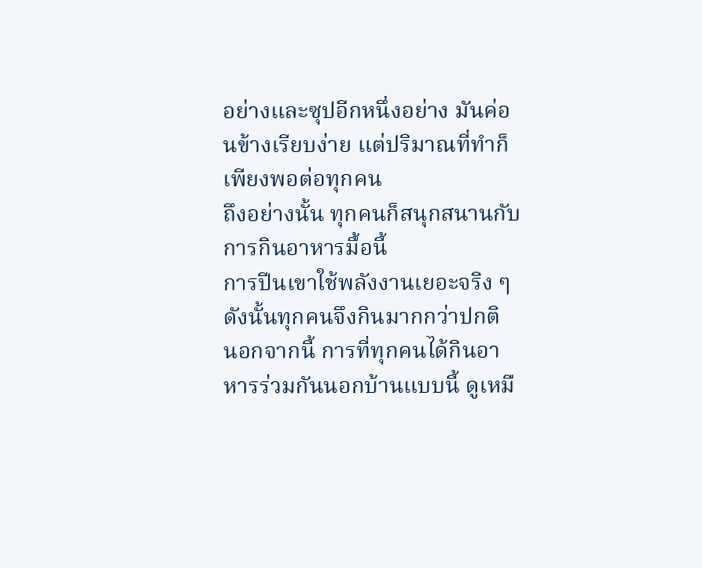อย่างและซุปอีกหนึ่งอย่าง มันค่อนข้างเรียบง่าย แต่ปริมาณที่ทำก็เพียงพอต่อทุกคน
ถึงอย่างนั้น ทุกคนก็สนุกสนานกับการกินอาหารมื้อนี้
การปีนเขาใช้พลังงานเยอะจริง ๆ ดังนั้นทุกคนจึงกินมากกว่าปกติ
นอกจากนี้ การที่ทุกคนได้กินอาหารร่วมกันนอกบ้านแบบนี้ ดูเหมื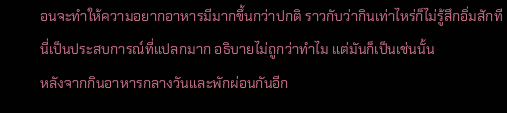อนจะทำให้ความอยากอาหารมีมากขึ้นกว่าปกติ ราวกับว่ากินเท่าไหร่ก็ไม่รู้สึกอิ่มสักที
นี่เป็นประสบการณ์ที่แปลกมาก อธิบายไม่ถูกว่าทำไม แต่มันก็เป็นเช่นนั้น
หลังจากกินอาหารกลางวันและพักผ่อนกันอีก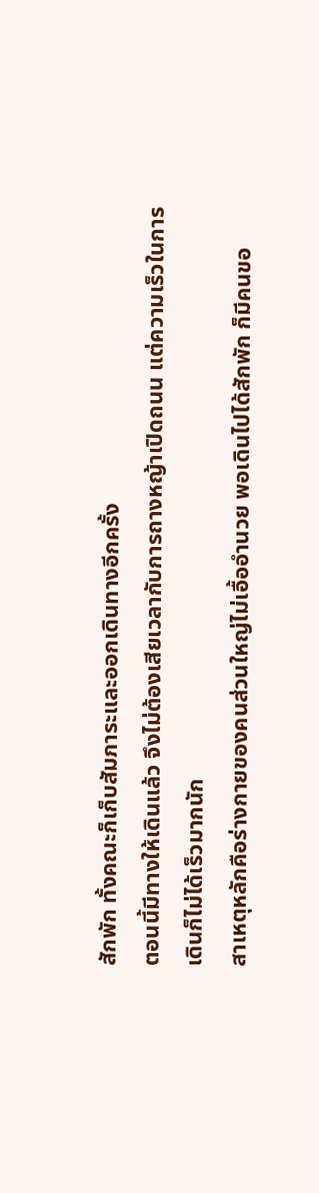สักพัก ทั้งคณะก็เก็บสัมภาระและออกเดินทางอีกครั้ง
ตอนนี้มีทางให้เดินแล้ว จึงไม่ต้องเสียเวลากับการถางหญ้าเปิดถนน แต่ความเร็วในการเดินก็ไม่ได้เร็วมากนัก
สาเหตุหลักคือร่างกายของคนส่วนใหญ่ไม่เอื้ออำนวย พอเดินไปได้สักพัก ก็มีคนขอ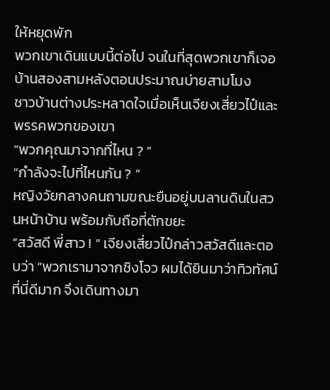ให้หยุดพัก
พวกเขาเดินแบบนี้ต่อไป จนในที่สุดพวกเขาก็เจอบ้านสองสามหลังตอนประมาณบ่ายสามโมง
ชาวบ้านต่างประหลาดใจเมื่อเห็นเจียงเสี่ยวไป๋และพรรคพวกของเขา
“พวกคุณมาจากที่ไหน ? ”
“กำลังจะไปที่ไหนกัน ? ”
หญิงวัยกลางคนถามขณะยืนอยู่บนลานดินในสวนหน้าบ้าน พร้อมกับถือที่ตักขยะ
“สวัสดี พี่สาว ! ” เจียงเสี่ยวไป๋กล่าวสวัสดีและตอบว่า “พวกเรามาจากชิงโจว ผมได้ยินมาว่าทิวทัศน์ที่นี่ดีมาก จึงเดินทางมา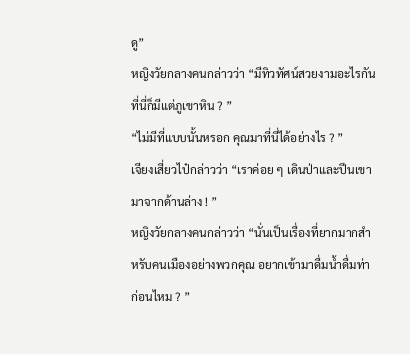ดู”
หญิงวัยกลางคนกล่าวว่า “มีทิวทัศน์สวยงามอะไรกัน ที่นี่ก็มีแต่ภูเขาหิน ? ”
“ไม่มีที่แบบนั้นหรอก คุณมาที่นี่ได้อย่างไร ? ”
เจียงเสี่ยวไป๋กล่าวว่า “เราค่อย ๆ เดินป่าและปีนเขามาจากด้านล่าง ! ”
หญิงวัยกลางคนกล่าวว่า “นั่นเป็นเรื่องที่ยากมากสำหรับคนเมืองอย่างพวกคุณ อยากเข้ามาดื่มน้ำดื่มท่าก่อนไหม ? ”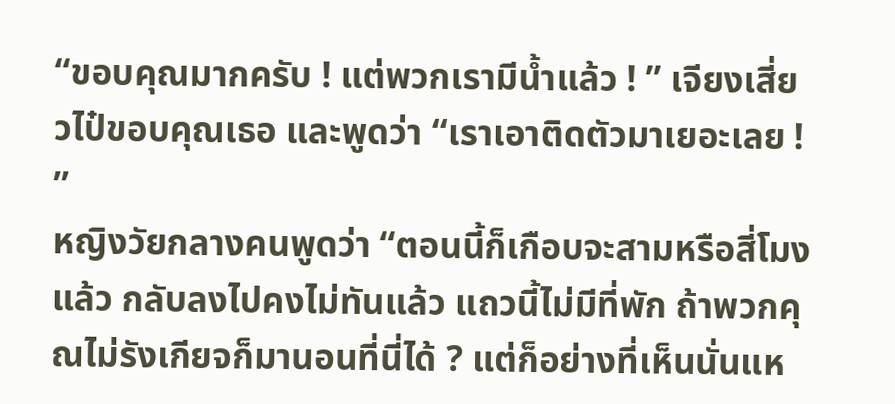“ขอบคุณมากครับ ! แต่พวกเรามีน้ำแล้ว ! ” เจียงเสี่ยวไป๋ขอบคุณเธอ และพูดว่า “เราเอาติดตัวมาเยอะเลย ! ”
หญิงวัยกลางคนพูดว่า “ตอนนี้ก็เกือบจะสามหรือสี่โมงแล้ว กลับลงไปคงไม่ทันแล้ว แถวนี้ไม่มีที่พัก ถ้าพวกคุณไม่รังเกียจก็มานอนที่นี่ได้ ? แต่ก็อย่างที่เห็นนั่นแห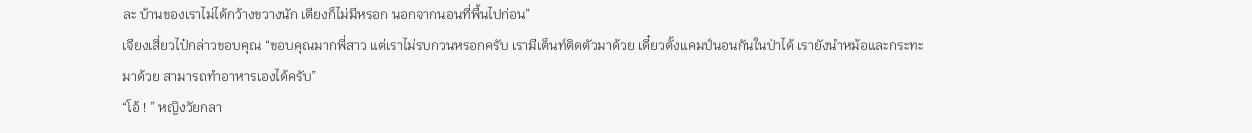ละ บ้านของเราไม่ได้กว้างขวางนัก เตียงก็ไม่มีหรอก นอกจากนอนที่พื้นไปก่อน”
เจียงเสี่ยวไป๋กล่าวขอบคุณ “ขอบคุณมากพี่สาว แต่เราไม่รบกวนหรอกครับ เรามีเต็นท์ติดตัวมาด้วย เดี๋ยวตั้งแคมป์นอนกันในป่าได้ เรายังนำหม้อและกระทะมาด้วย สามารถทำอาหารเองได้ครับ”
“โอ้ ! ” หญิงวัยกลา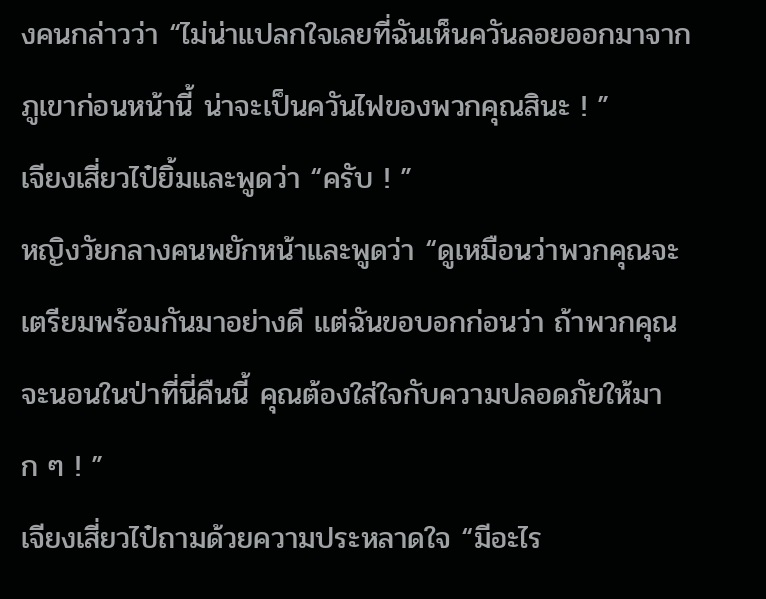งคนกล่าวว่า “ไม่น่าแปลกใจเลยที่ฉันเห็นควันลอยออกมาจากภูเขาก่อนหน้านี้ น่าจะเป็นควันไฟของพวกคุณสินะ ! ”
เจียงเสี่ยวไป๋ยิ้มและพูดว่า “ครับ ! ”
หญิงวัยกลางคนพยักหน้าและพูดว่า “ดูเหมือนว่าพวกคุณจะเตรียมพร้อมกันมาอย่างดี แต่ฉันขอบอกก่อนว่า ถ้าพวกคุณจะนอนในป่าที่นี่คืนนี้ คุณต้องใส่ใจกับความปลอดภัยให้มาก ๆ ! ”
เจียงเสี่ยวไป๋ถามด้วยความประหลาดใจ “มีอะไร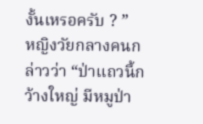งั้นเหรอครับ ? ”
หญิงวัยกลางคนกล่าวว่า “ป่าแถวนี้กว้างใหญ่ มีหมูป่า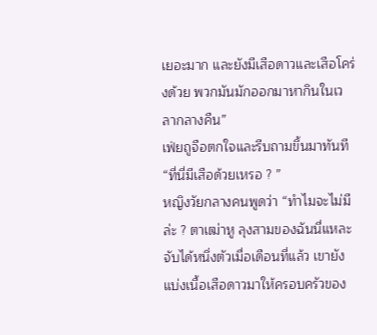เยอะมาก และยังมีเสือดาวและเสือโคร่งด้วย พวกมันมักออกมาหากินในเวลากลางคืน”
เฟ่ยถูจือตกใจและรีบถามขึ้นมาทันที “ที่นี่มีเสือด้วยเหรอ ? ”
หญิงวัยกลางคนพูดว่า “ทำไมจะไม่มีล่ะ ? ตาเฒ่าหู ลุงสามของฉันนี่แหละ จับได้หนึ่งตัวเมื่อเดือนที่แล้ว เขายังแบ่งเนื้อเสือดาวมาให้ครอบครัวของ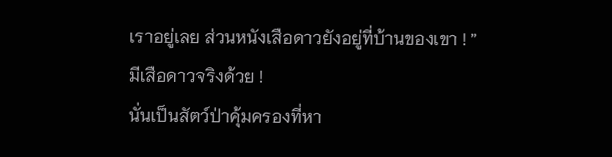เราอยู่เลย ส่วนหนังเสือดาวยังอยู่ที่บ้านของเขา ! ”
มีเสือดาวจริงด้วย !
นั่นเป็นสัตว์ป่าคุ้มครองที่หา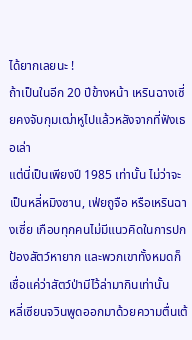ได้ยากเลยนะ !
ถ้าเป็นในอีก 20 ปีข้างหน้า เหรินฉางเซี่ยคงจับกุมเฒ่าหูไปแล้วหลังจากที่ฟังเธอเล่า
แต่นี่เป็นเพียงปี 1985 เท่านั้น ไม่ว่าจะเป็นหลี่หมิงซาน, เฟ่ยถูจือ หรือเหรินฉางเซี่ย เกือบทุกคนไม่มีแนวคิดในการปกป้องสัตว์หายาก และพวกเขาทั้งหมดก็เชื่อแค่ว่าสัตว์ป่ามีไว้ล่ามากินเท่านั้น
หลี่เซียนจวินพูดออกมาด้วยความตื่นเต้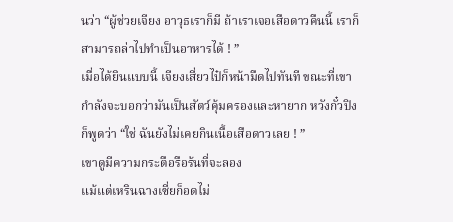นว่า “ผู้ช่วยเจียง อาวุธเราก็มี ถ้าเราเจอเสือดาวคืนนี้ เราก็สามารถล่าไปทำเป็นอาหารได้ ! ”
เมื่อได้ยินแบบนี้ เจียงเสี่ยวไป๋ก็หน้ามืดไปทันที ขณะที่เขากำลังจะบอกว่ามันเป็นสัตว์คุ้มครองและหายาก หวังกั๋วปิงก็พูดว่า “ใช่ ฉันยังไม่เคยกินเนื้อเสือดาวเลย ! ”
เขาดูมีความกระตือรือร้นที่จะลอง
แม้แต่เหรินฉางเซี่ยก็อดไม่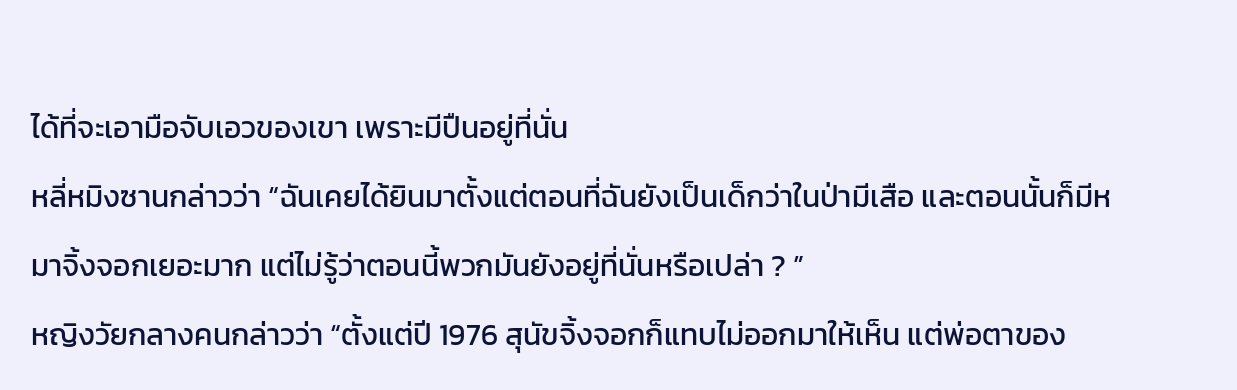ได้ที่จะเอามือจับเอวของเขา เพราะมีปืนอยู่ที่นั่น
หลี่หมิงซานกล่าวว่า “ฉันเคยได้ยินมาตั้งแต่ตอนที่ฉันยังเป็นเด็กว่าในป่ามีเสือ และตอนนั้นก็มีหมาจิ้งจอกเยอะมาก แต่ไม่รู้ว่าตอนนี้พวกมันยังอยู่ที่นั่นหรือเปล่า ? ”
หญิงวัยกลางคนกล่าวว่า “ตั้งแต่ปี 1976 สุนัขจิ้งจอกก็แทบไม่ออกมาให้เห็น แต่พ่อตาของ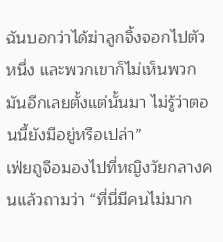ฉันบอกว่าได้ฆ่าลูกจิ้งจอกไปตัวหนึ่ง และพวกเขาก็ไม่เห็นพวกมันอีกเลยตั้งแต่นั้นมา ไม่รู้ว่าตอนนี้ยังมีอยู่หรือเปล่า”
เฟ่ยถูจือมองไปที่หญิงวัยกลางคนแล้วถามว่า “ที่นี่มีคนไม่มาก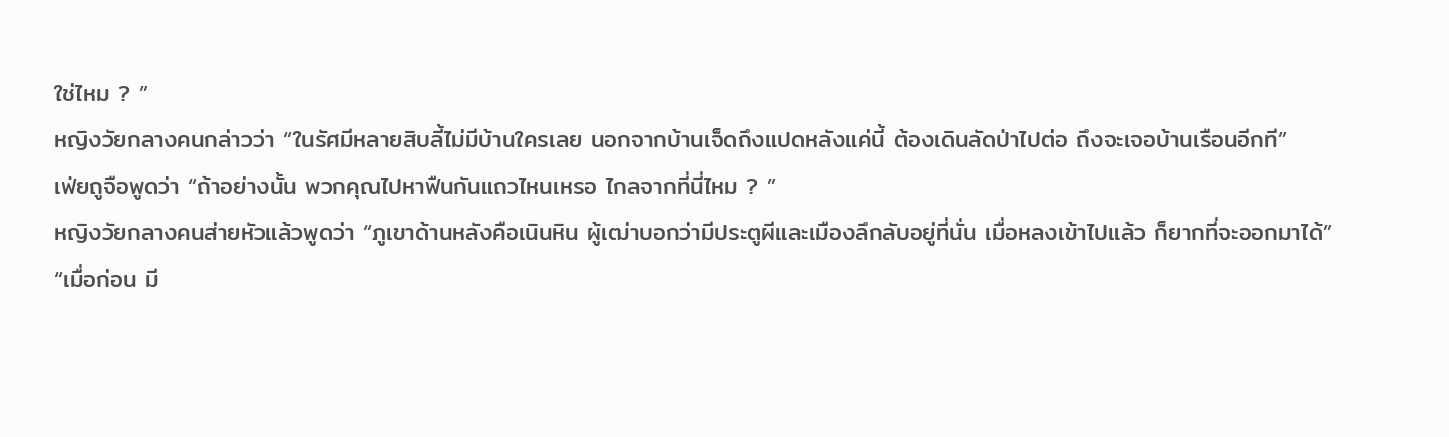ใช่ไหม ? ”
หญิงวัยกลางคนกล่าวว่า “ในรัศมีหลายสิบลี้ไม่มีบ้านใครเลย นอกจากบ้านเจ็ดถึงแปดหลังแค่นี้ ต้องเดินลัดป่าไปต่อ ถึงจะเจอบ้านเรือนอีกที”
เฟ่ยถูจือพูดว่า “ถ้าอย่างนั้น พวกคุณไปหาฟืนกันแถวไหนเหรอ ไกลจากที่นี่ไหม ? ”
หญิงวัยกลางคนส่ายหัวแล้วพูดว่า “ภูเขาด้านหลังคือเนินหิน ผู้เฒ่าบอกว่ามีประตูผีและเมืองลึกลับอยู่ที่นั่น เมื่อหลงเข้าไปแล้ว ก็ยากที่จะออกมาได้”
“เมื่อก่อน มี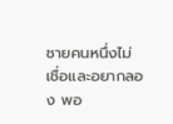ชายคนหนึ่งไม่เชื่อและอยากลอง พอ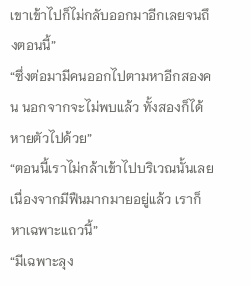เขาเข้าไปก็ไม่กลับออกมาอีกเลยจนถึงตอนนี้”
“ซึ่งต่อมามีคนออกไปตามหาอีกสองคน นอกจากจะไม่พบแล้ว ทั้งสองก็ได้หายตัวไปด้วย”
“ตอนนี้เราไม่กล้าเข้าไปบริเวณนั้นเลย เนื่องจากมีฟืนมากมายอยู่แล้ว เราก็หาเฉพาะแถวนี้”
“มีเฉพาะลุง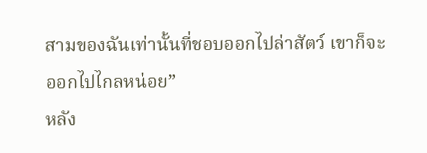สามของฉันเท่านั้นที่ชอบออกไปล่าสัตว์ เขาก็จะออกไปไกลหน่อย”
หลัง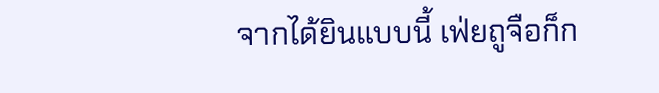จากได้ยินแบบนี้ เฟ่ยถูจือก็ก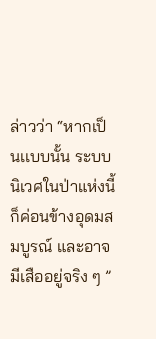ล่าวว่า “หากเป็นเเบบนั้น ระบบนิเวศในป่าแห่งนี้ก็ค่อนข้างอุดมสมบูรณ์ และอาจมีเสืออยู่จริง ๆ ”